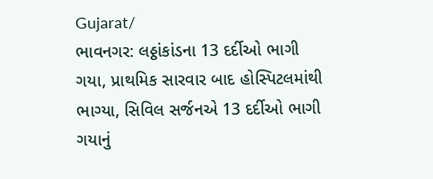Gujarat/
ભાવનગર: લઠ્ઠાંકાંડના 13 દર્દીઓ ભાગી ગયા, પ્રાથમિક સારવાર બાદ હોસ્પિટલમાંથી ભાગ્યા, સિવિલ સર્જનએ 13 દર્દીઓ ભાગી ગયાનું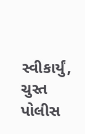સ્વીકાર્યું, ચુસ્ત પોલીસ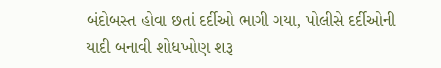બંદોબસ્ત હોવા છતાં દર્દીઓ ભાગી ગયા, પોલીસે દર્દીઓની યાદી બનાવી શોધખોણ શરૂ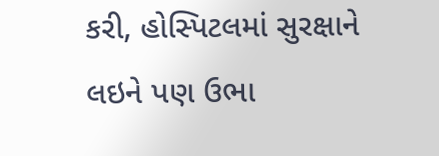કરી, હોસ્પિટલમાં સુરક્ષાને લઇને પણ ઉભા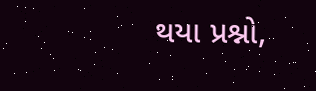થયા પ્રશ્નો,